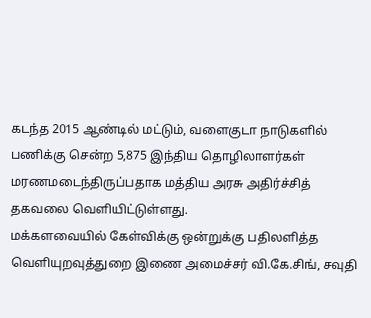கடந்த 2015 ஆண்டில் மட்டும், வளைகுடா நாடுகளில் பணிக்கு சென்ற 5,875 இந்திய தொழிலாளர்கள் மரணமடைந்திருப்பதாக மத்திய அரசு அதிர்ச்சித் தகவலை வெளியிட்டுள்ளது.
மக்களவையில் கேள்விக்கு ஒன்றுக்கு பதிலளித்த வெளியுறவுத்துறை இணை அமைச்சர் வி.கே.சிங், சவுதி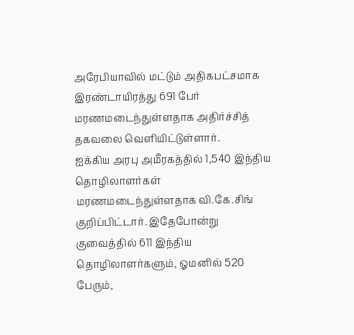அரேபியாவில் மட்டும் அதிகபட்சமாக இரண்டாயிரத்து 691 பேர் மரணமடைந்துள்ளதாக அதிர்ச்சித் தகவலை வெளியிட்டுள்ளார்.
ஐக்கிய அரபு அமீரகத்தில் 1,540 இந்திய தொழிலாளர்கள் மரணமடைந்துள்ளதாக வி.கே.சிங் குறிப்பிட்டார். இதேபோன்று குவைத்தில் 611 இந்திய தொழிலாளர்களும், ஓமனில் 520 பேரும்,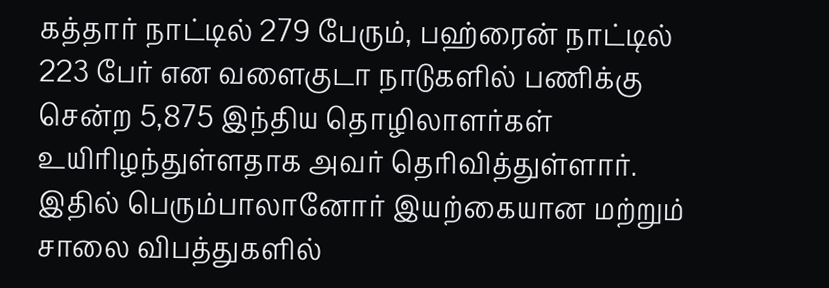கத்தார் நாட்டில் 279 பேரும், பஹ்ரைன் நாட்டில் 223 பேர் என வளைகுடா நாடுகளில் பணிக்கு சென்ற 5,875 இந்திய தொழிலாளர்கள் உயிரிழந்துள்ளதாக அவர் தெரிவித்துள்ளார்.
இதில் பெரும்பாலானோர் இயற்கையான மற்றும் சாலை விபத்துகளில்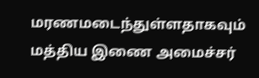மரணமடைந்துள்ளதாகவும் மத்திய இணை அமைச்சர்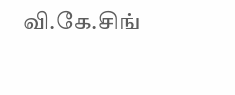வி.கே.சிங்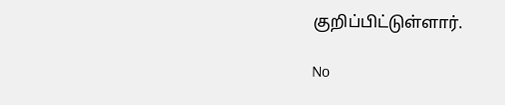குறிப்பிட்டுள்ளார்.

No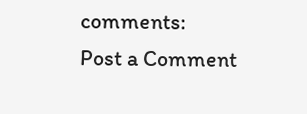comments:
Post a Comment